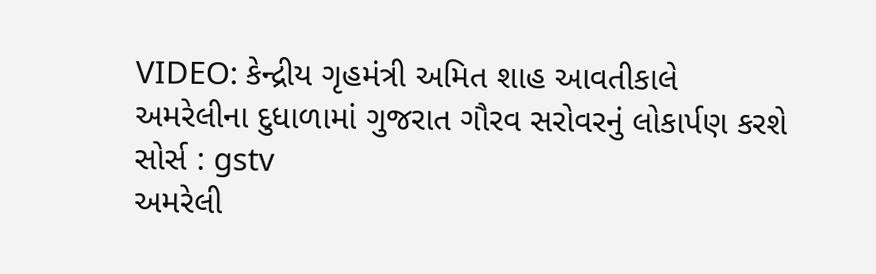VIDEO: કેન્દ્રીય ગૃહમંત્રી અમિત શાહ આવતીકાલે અમરેલીના દુધાળામાં ગુજરાત ગૌરવ સરોવરનું લોકાર્પણ કરશે
સોર્સ : gstv
અમરેલી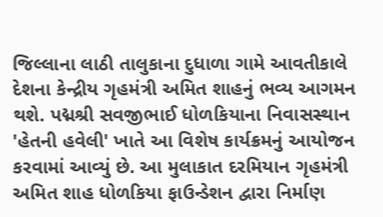જિલ્લાના લાઠી તાલુકાના દુધાળા ગામે આવતીકાલે દેશના કેન્દ્રીય ગૃહમંત્રી અમિત શાહનું ભવ્ય આગમન થશે. પદ્મશ્રી સવજીભાઈ ધોળકિયાના નિવાસસ્થાન 'હેતની હવેલી' ખાતે આ વિશેષ કાર્યક્રમનું આયોજન કરવામાં આવ્યું છે. આ મુલાકાત દરમિયાન ગૃહમંત્રી અમિત શાહ ધોળકિયા ફાઉન્ડેશન દ્વારા નિર્માણ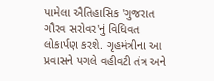પામેલા ઐતિહાસિક 'ગુજરાત ગૌરવ સરોવર'નું વિધિવત લોકાર્પણ કરશે. ગૃહમંત્રીના આ પ્રવાસને પગલે વહીવટી તંત્ર અને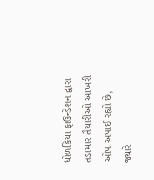ધોળકિયા ફાઉન્ડેશન દ્વારા તડામાર તૈયારીઓ આખરી ઓપ અપાઈ રહ્યો છે, જ્યારે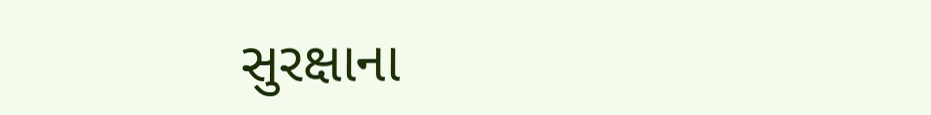સુરક્ષાના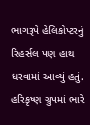ભાગરૂપે હેલિકોપ્ટરનું રિહર્સલ પણ હાથ ધરવામાં આવ્યું હતું. હરિકૃષ્ણ ગ્રુપમાં ભારે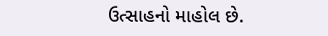ઉત્સાહનો માહોલ છે.